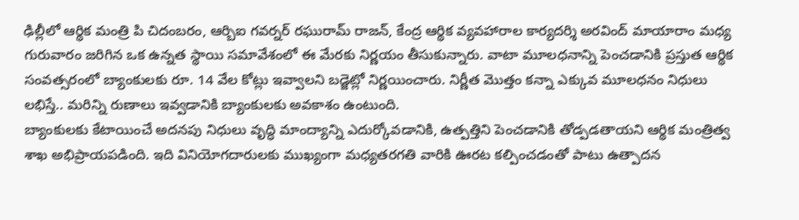ఢిల్లీలో ఆర్థిక మంత్రి పి చిదంబరం, ఆర్బిఐ గవర్నర్ రఘురామ్ రాజన్, కేంద్ర ఆర్థిక వ్యవహారాల కార్యదర్శి అరవింద్ మాయారాం మధ్య గురువారం జరిగిన ఒక ఉన్నత స్థాయి సమావేశంలో ఈ మేరకు నిర్ణయం తీసుకున్నారు. వాటా మూలధనాన్ని పెంచడానికి ప్రస్తుత ఆర్థిక సంవత్సరంలో బ్యాంకులకు రూ. 14 వేల కోట్లు ఇవ్వాలని బడ్జెట్లో నిర్ణయించారు. నిర్ణీత మొత్తం కన్నా ఎక్కువ మూలధనం నిధులు లభిస్తే.. మరిన్ని రుణాలు ఇవ్వడానికి బ్యాంకులకు అవకాశం ఉంటుంది.
బ్యాంకులకు కేటాయించే అదనపు నిధులు వృద్ధి మాంద్యాన్ని ఎదుర్కోవడానికి, ఉత్పత్తిని పెంచడానికి తోడ్పడతాయని ఆర్థిక మంత్రిత్వ శాఖ అభిప్రాయపడింది. ఇది వినియోగదారులకు ముఖ్యంగా మధ్యతరగతి వారికి ఊరట కల్పించడంతో పాటు ఉత్పాదన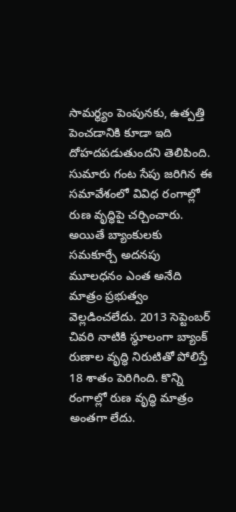సామర్థ్యం పెంపునకు, ఉత్పత్తి పెంచడానికి కూడా ఇది దోహదపడుతుందని తెలిపింది.
సుమారు గంట సేపు జరిగిన ఈ సమావేశంలో వివిధ రంగాల్లో రుణ వృద్ధిపై చర్చించారు. అయితే బ్యాంకులకు సమకూర్చే అదనపు మూలధనం ఎంత అనేది మాత్రం ప్రభుత్వం వెల్లడించలేదు. 2013 సెప్టెంబర్ చివరి నాటికి స్థూలంగా బ్యాంక్ రుణాల వృద్ధి నిరుటితో పోలిస్తే 18 శాతం పెరిగింది. కొన్ని రంగాల్లో రుణ వృద్ధి మాత్రం అంతగా లేదు.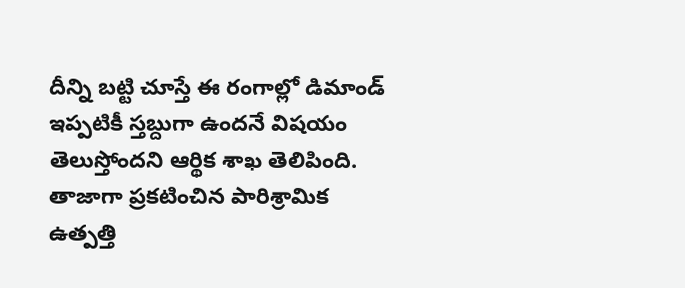దీన్ని బట్టి చూస్తే ఈ రంగాల్లో డిమాండ్ ఇప్పటికీ స్తబ్దుగా ఉందనే విషయం తెలుస్తోందని ఆర్థిక శాఖ తెలిపింది.
తాజాగా ప్రకటించిన పారిశ్రామిక ఉత్పత్తి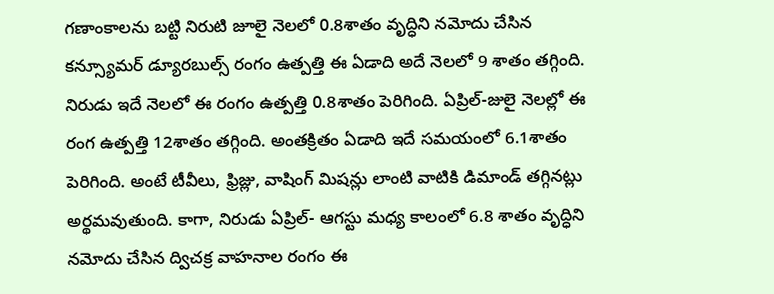గణాంకాలను బట్టి నిరుటి జూలై నెలలో 0.8శాతం వృద్ధిని నమోదు చేసిన కన్స్యూమర్ డ్యూరబుల్స్ రంగం ఉత్పత్తి ఈ ఏడాది అదే నెలలో 9 శాతం తగ్గింది. నిరుడు ఇదే నెలలో ఈ రంగం ఉత్పత్తి 0.8శాతం పెరిగింది. ఏప్రిల్-జులై నెలల్లో ఈ రంగ ఉత్పత్తి 12శాతం తగ్గింది. అంతక్రితం ఏడాది ఇదే సమయంలో 6.1శాతం పెరిగింది. అంటే టీవీలు, ఫ్రిజ్లు, వాషింగ్ మిషన్లు లాంటి వాటికి డిమాండ్ తగ్గినట్లు అర్థమవుతుంది. కాగా, నిరుడు ఏప్రిల్- ఆగస్టు మధ్య కాలంలో 6.8 శాతం వృద్ధిని నమోదు చేసిన ద్విచక్ర వాహనాల రంగం ఈ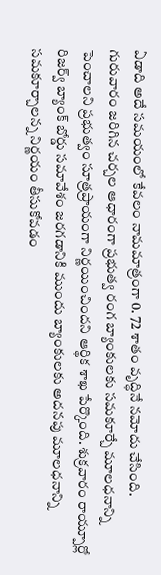ఏడాది అదే సమయంలో కేవలం నామమాత్రంగా 0. 72 శాతం వృద్ధినే నమోదు చేసింది.
గురువారం జరిగిన చర్చల ఆధారంగా ప్రభుత్వ రంగ బ్యాంకులకు సమకూర్చే మూలధనాన్ని పెంచాలని ప్రభుత్వం సూత్రప్రాయంగా నిర్ణయించిందని ఆర్థిక శాఖ పేర్కొంది. శుక్రవారం రాయ్పూర్లో రిజర్వ్ బ్యాంక్ బోర్డు సమావేశం జరగడానికి ముందు బ్యాంకులకు అదనపు మూలధనాన్ని సమకూర్చాలన్న నిర్ణయం తీసుకోవడం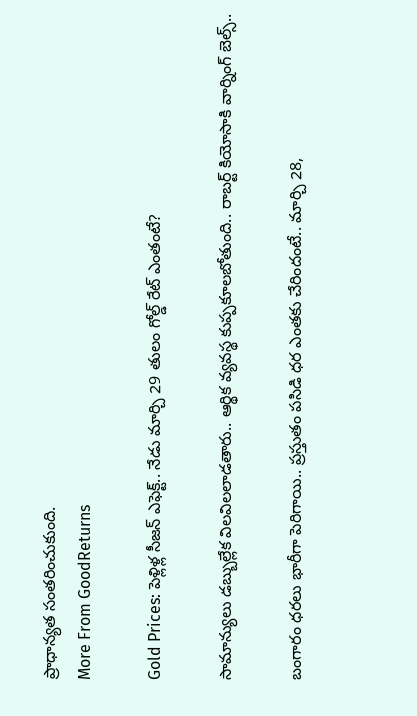ప్రాధాన్యత సంతరించుకుంది.
More From GoodReturns

Gold Prices: పెళ్లిళ్ల సీజన్ ఎఫెక్ట్.. నేడు మార్చి 29 తులం గోల్డ్ రేట్ ఎంతంటే?

సామాన్యులు డబ్బుల్లేక విలవిలలాడతారు.. ఆర్థిక వ్యవస్థ కుప్పకూలబోతుంది.. రాబర్ట్ కియోసాకి వార్నింగ్ బెల్స్..

బంగారం ధరలు భారీగా పెరిగాయి.. ప్రస్తుతం పసిడి ధర ఎంతకు చేరిందంటే.. మార్చి 28,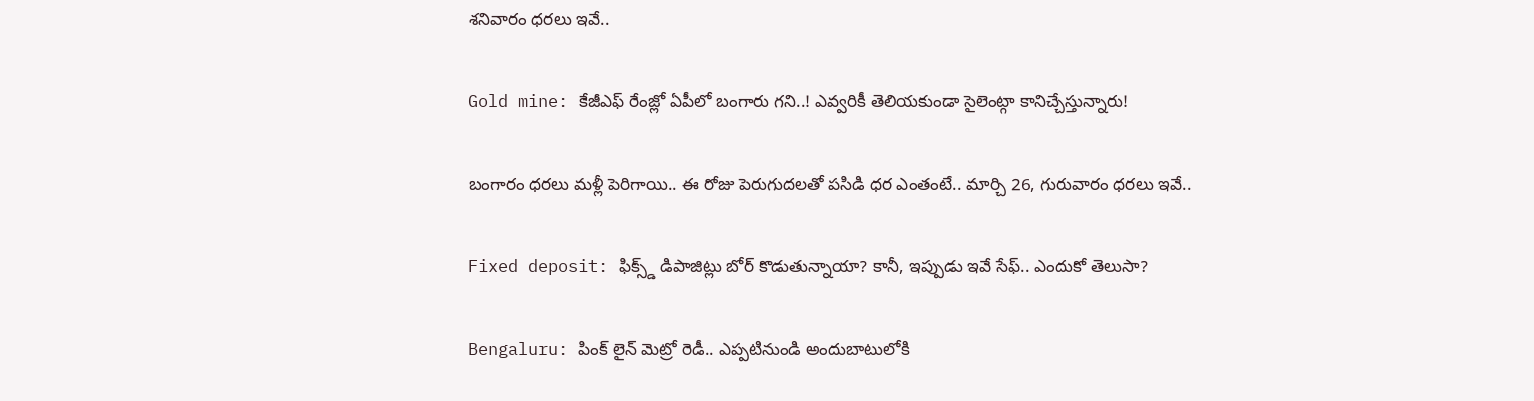శనివారం ధరలు ఇవే..

Gold mine: కేజీఎఫ్ రేంజ్లో ఏపీలో బంగారు గని..! ఎవ్వరికీ తెలియకుండా సైలెంట్గా కానిచ్చేస్తున్నారు!

బంగారం ధరలు మళ్లీ పెరిగాయి.. ఈ రోజు పెరుగుదలతో పసిడి ధర ఎంతంటే.. మార్చి 26, గురువారం ధరలు ఇవే..

Fixed deposit: ఫిక్స్డ్ డిపాజిట్లు బోర్ కొడుతున్నాయా? కానీ, ఇప్పుడు ఇవే సేఫ్.. ఎందుకో తెలుసా?

Bengaluru: పింక్ లైన్ మెట్రో రెడీ.. ఎప్పటినుండి అందుబాటులోకి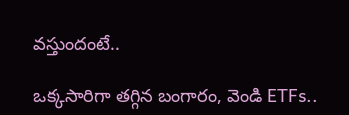వస్తుందంటే..

ఒక్కసారిగా తగ్గిన బంగారం, వెండి ETFs..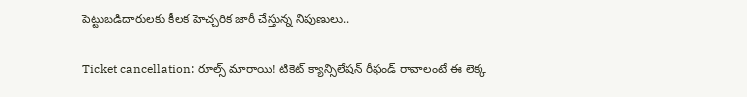పెట్టుబడిదారులకు కీలక హెచ్చరిక జారీ చేస్తున్న నిపుణులు..

Ticket cancellation: రూల్స్ మారాయి! టికెట్ క్యాన్సిలేషన్ రీఫండ్ రావాలంటే ఈ లెక్క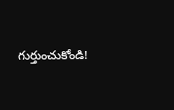గుర్తుంచుకోండి!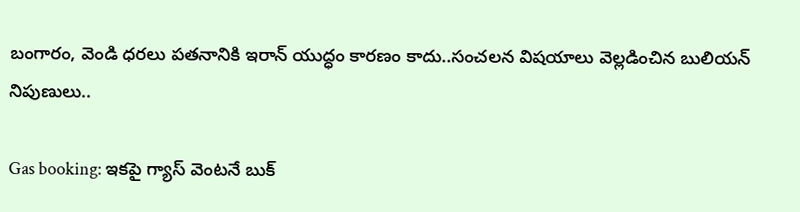బంగారం, వెండి ధరలు పతనానికి ఇరాన్ యుద్ధం కారణం కాదు..సంచలన విషయాలు వెల్లడించిన బులియన్ నిపుణులు..

Gas booking: ఇకపై గ్యాస్ వెంటనే బుక్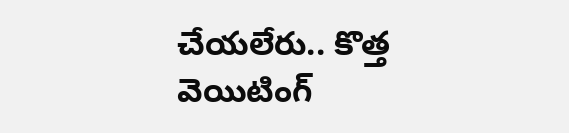చేయలేరు.. కొత్త వెయిటింగ్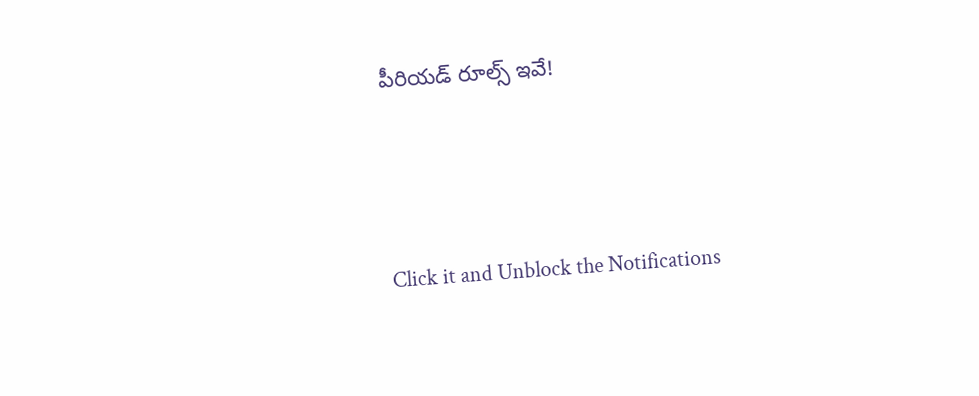పీరియడ్ రూల్స్ ఇవే!



Click it and Unblock the Notifications